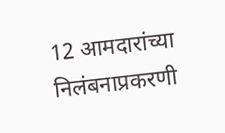12 आमदारांच्या निलंबनाप्रकरणी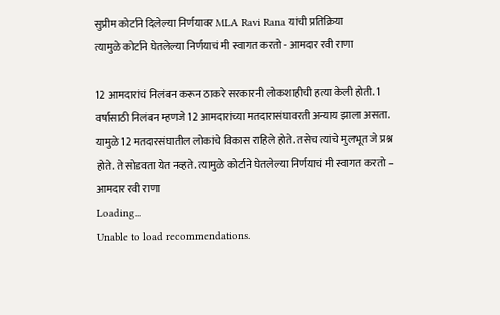सुप्रीम कोर्टाने दिलेल्या निर्णयावर MLA Ravi Rana यांची प्रतिक्रिया
त्यामुळे कोर्टाने घेतलेल्या निर्णयाचं मी स्वागत करतो - आमदार रवी राणा

12 आमदारांचं निलंबन करून ठाकरे सरकारनी लोकशाहीची हत्या केली होती. 1 वर्षासाठी निलंबन म्हणजे 12 आमदारांच्या मतदारासंघावरती अन्याय झाला असता. यामुळे 12 मतदारसंघातील लोकांचे विकास राहिले होते. तसेच त्यांचे मुलभूत जे प्रश्न होते. ते सोडवता येत नव्हते. त्यामुळे कोर्टाने घेतलेल्या निर्णयाचं मी स्वागत करतो – आमदार रवी राणा
Loading...
Unable to load recommendations.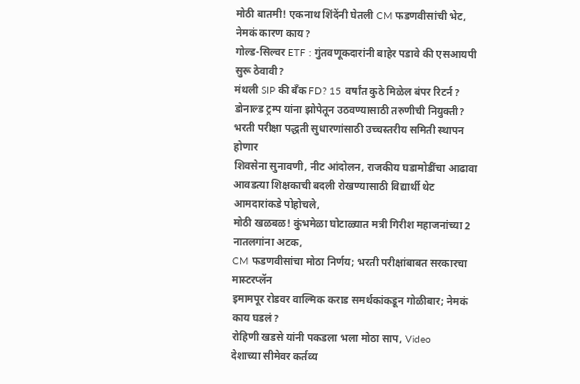मोठी बातमी! एकनाथ शिंदेंनी घेतली CM फडणवीसांची भेट, नेमकं कारण काय?
गोल्ड-सिल्वर ETF : गुंतवणूकदारांनी बाहेर पडावे की एसआयपी सुरू ठेवावी?
मंथली SIP की बँक FD? 15 वर्षांत कुठे मिळेल बंपर रिटर्न?
डोनाल्ड ट्रम्प यांना झोपेतून उठवण्यासाठी तरुणीची नियुक्ती?
भरती परीक्षा पद्धती सुधारणांसाठी उच्चस्तरीय समिती स्थापन होणार
शिवसेना सुनावणी, नीट आंदोलन, राजकीय घडामोडींचा आढावा
आवडत्या शिक्षकाची बदली रोखण्यासाठी विद्यार्थी थेट आमदारांकडे पोहोचले,
मोठी खळबळ! कुंभमेळा घोटाळ्यात मत्री गिरीश महाजनांच्या 2 नातलगांना अटक,
CM फडणवीसांचा मोठा निर्णय; भरती परीक्षांबाबत सरकारचा मास्टरप्लॅन
इमामपूर रोडवर वाल्मिक कराड समर्थकांकडून गोळीबार; नेमकं काय घडलं?
रोहिणी खडसे यांनी पकडला भला मोठा साप, Video
देशाच्या सीमेवर कर्तव्य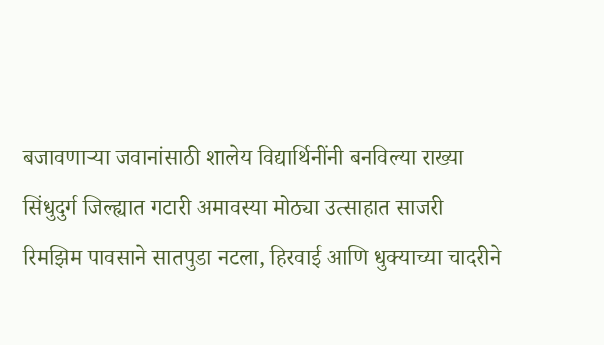बजावणाऱ्या जवानांसाठी शालेय विद्यार्थिनींनी बनविल्या राख्या
सिंधुदुर्ग जिल्ह्यात गटारी अमावस्या मोठ्या उत्साहात साजरी
रिमझिम पावसाने सातपुडा नटला, हिरवाई आणि धुक्याच्या चादरीने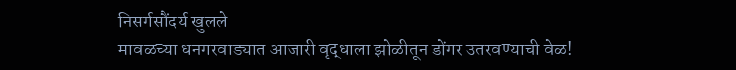निसर्गसौंदर्य खुलले
मावळच्या धनगरवाड्यात आजारी वृद्धाला झोळीतून डोंगर उतरवण्याची वेळ!